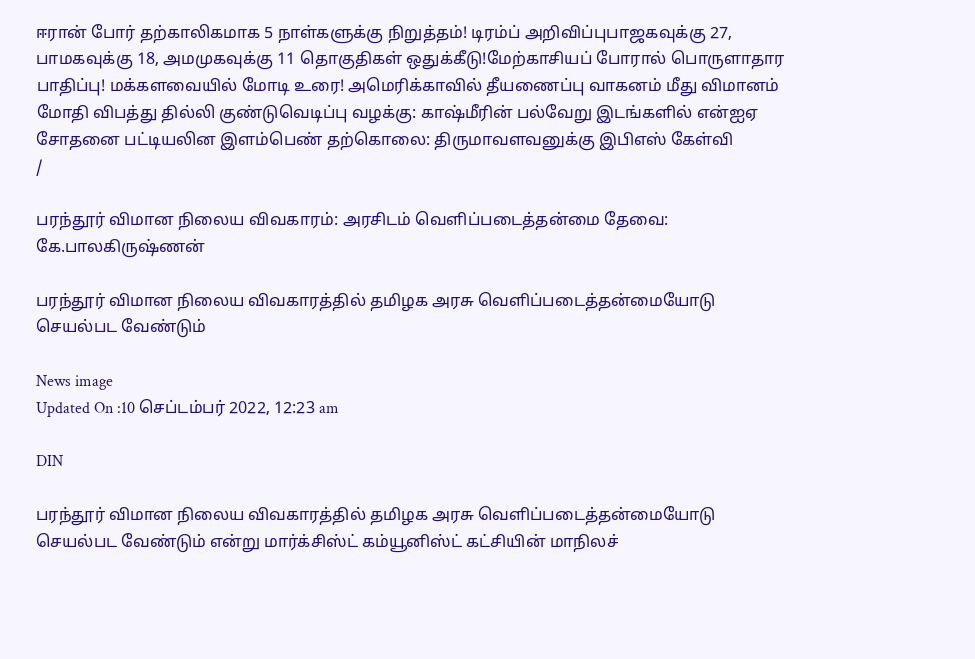ஈரான் போர் தற்காலிகமாக 5 நாள்களுக்கு நிறுத்தம்! டிரம்ப் அறிவிப்புபாஜகவுக்கு 27, பாமகவுக்கு 18, அமமுகவுக்கு 11 தொகுதிகள் ஒதுக்கீடு!மேற்காசியப் போரால் பொருளாதார பாதிப்பு! மக்களவையில் மோடி உரை! அமெரிக்காவில் தீயணைப்பு வாகனம் மீது விமானம் மோதி விபத்து தில்லி குண்டுவெடிப்பு வழக்கு: காஷ்மீரின் பல்வேறு இடங்களில் என்ஐஏ சோதனை பட்டியலின இளம்பெண் தற்கொலை: திருமாவளவனுக்கு இபிஎஸ் கேள்வி
/

பரந்தூர் விமான நிலைய விவகாரம்: அரசிடம் வெளிப்படைத்தன்மை தேவை: கே.பாலகிருஷ்ணன்

பரந்தூர் விமான நிலைய விவகாரத்தில் தமிழக அரசு வெளிப்படைத்தன்மையோடு செயல்பட வேண்டும்

News image
Updated On :10 செப்டம்பர் 2022, 12:23 am

DIN

பரந்தூர் விமான நிலைய விவகாரத்தில் தமிழக அரசு வெளிப்படைத்தன்மையோடு செயல்பட வேண்டும் என்று மார்க்சிஸ்ட் கம்யூனிஸ்ட் கட்சியின் மாநிலச்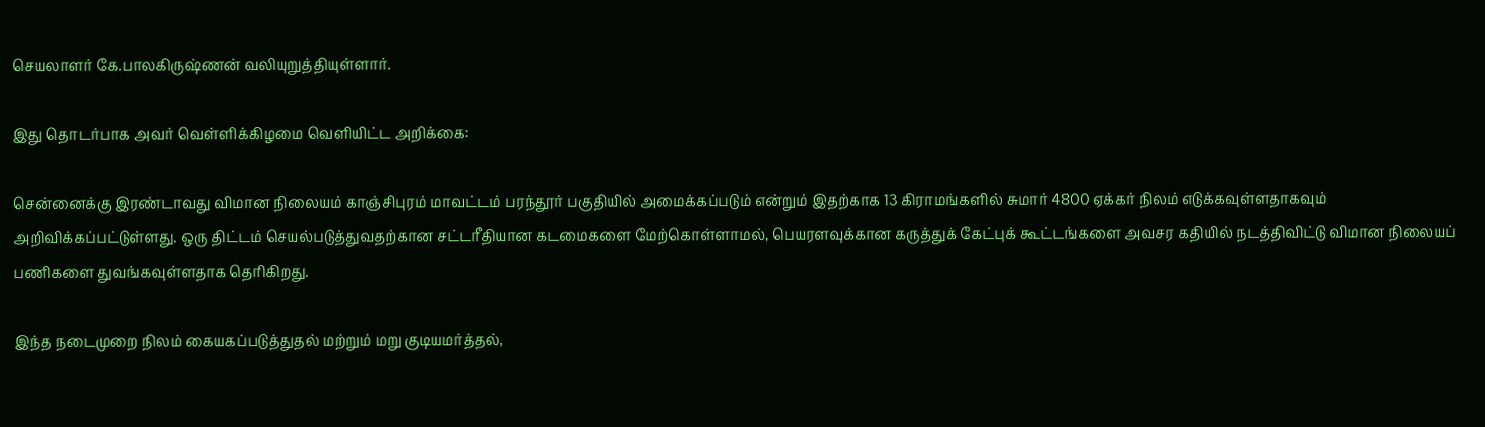செயலாளர் கே.பாலகிருஷ்ணன் வலியுறுத்தியுள்ளார்.

இது தொடர்பாக அவர் வெள்ளிக்கிழமை வெளியிட்ட அறிக்கை:

சென்னைக்கு இரண்டாவது விமான நிலையம் காஞ்சிபுரம் மாவட்டம் பரந்தூர் பகுதியில் அமைக்கப்படும் என்றும் இதற்காக 13 கிராமங்களில் சுமார் 4800 ஏக்கர் நிலம் எடுக்கவுள்ளதாகவும் அறிவிக்கப்பட்டுள்ளது. ஒரு திட்டம் செயல்படுத்துவதற்கான சட்டரீதியான கடமைகளை மேற்கொள்ளாமல், பெயரளவுக்கான கருத்துக் கேட்புக் கூட்டங்களை அவசர கதியில் நடத்திவிட்டு விமான நிலையப் பணிகளை துவங்கவுள்ளதாக தெரிகிறது.

இந்த நடைமுறை நிலம் கையகப்படுத்துதல் மற்றும் மறு குடியமர்த்தல்,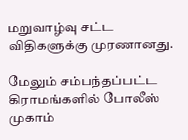மறுவாழ்வு சட்ட விதிகளுக்கு முரணானது.

மேலும் சம்பந்தப்பட்ட கிராமங்களில் போலீஸ் முகாம்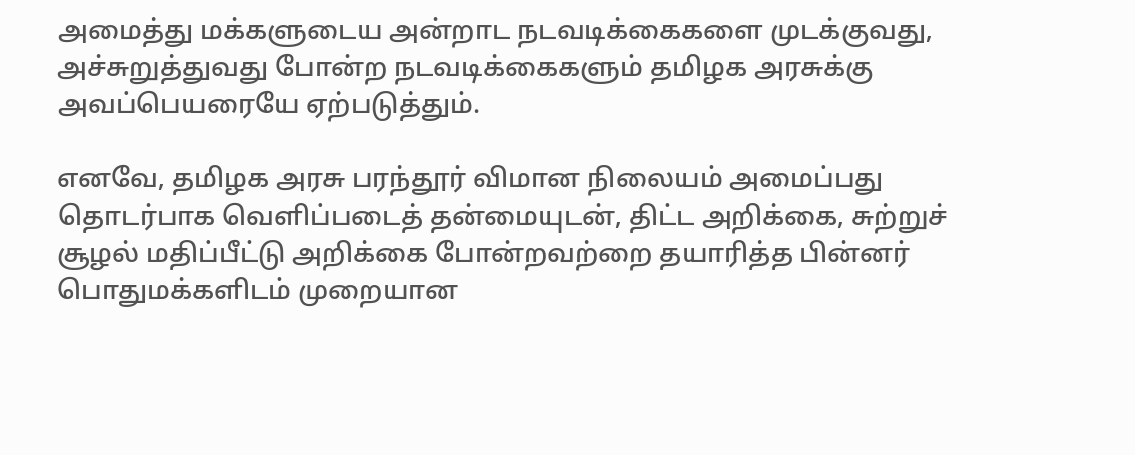அமைத்து மக்களுடைய அன்றாட நடவடிக்கைகளை முடக்குவது, அச்சுறுத்துவது போன்ற நடவடிக்கைகளும் தமிழக அரசுக்கு அவப்பெயரையே ஏற்படுத்தும்.

எனவே, தமிழக அரசு பரந்தூர் விமான நிலையம் அமைப்பது தொடர்பாக வெளிப்படைத் தன்மையுடன், திட்ட அறிக்கை, சுற்றுச் சூழல் மதிப்பீட்டு அறிக்கை போன்றவற்றை தயாரித்த பின்னர் பொதுமக்களிடம் முறையான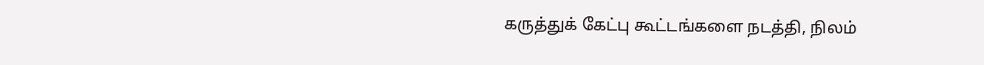கருத்துக் கேட்பு கூட்டங்களை நடத்தி, நிலம்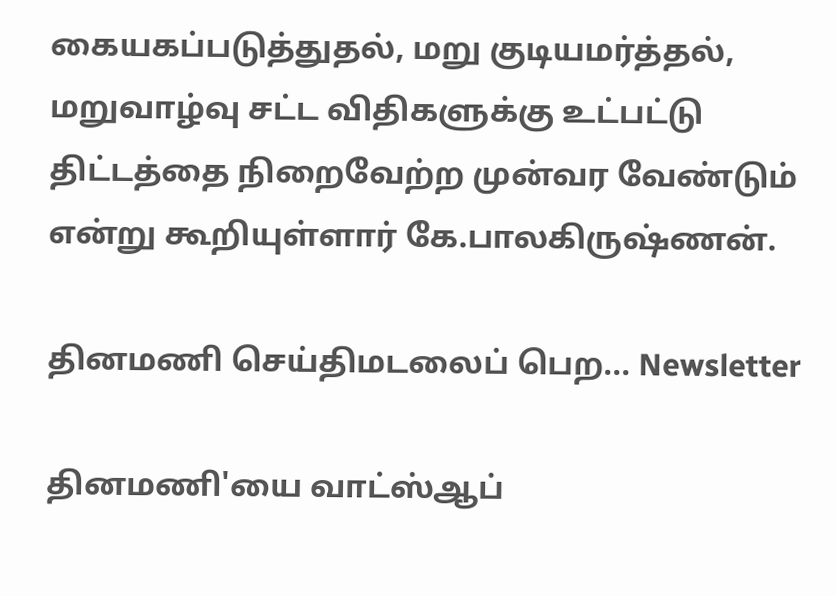கையகப்படுத்துதல், மறு குடியமர்த்தல், மறுவாழ்வு சட்ட விதிகளுக்கு உட்பட்டு திட்டத்தை நிறைவேற்ற முன்வர வேண்டும் என்று கூறியுள்ளார் கே.பாலகிருஷ்ணன்.

தினமணி செய்திமடலைப் பெற... Newsletter

தினமணி'யை வாட்ஸ்ஆப்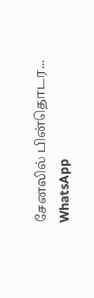சேனலில் பின்தொடர... WhatsApp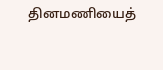தினமணியைத்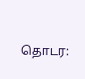தொடர: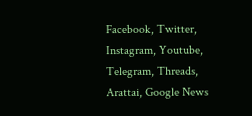Facebook, Twitter, Instagram, Youtube, Telegram, Threads, Arattai, Google News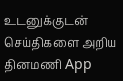உடனுக்குடன் செய்திகளை அறிய தினமணி App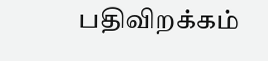பதிவிறக்கம்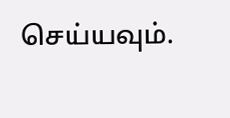செய்யவும்.